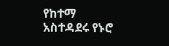የከተማ አስተዳደሩ የኑሮ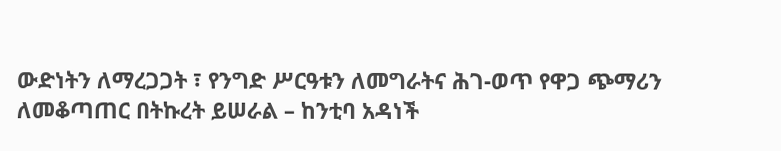ውድነትን ለማረጋጋት ፣ የንግድ ሥርዓቱን ለመግራትና ሕገ-ወጥ የዋጋ ጭማሪን ለመቆጣጠር በትኩረት ይሠራል – ከንቲባ አዳነች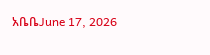አቤቤJune 17, 2026